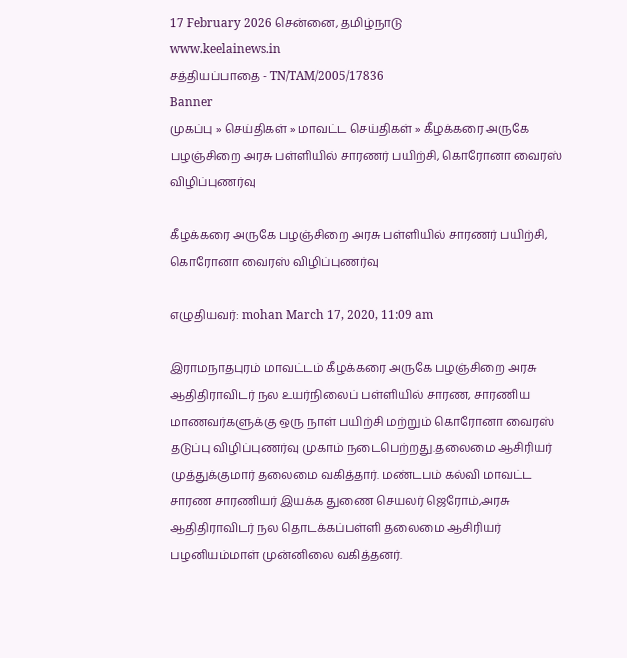17 February 2026 சென்னை, தமிழ்நாடு
www.keelainews.in
சத்தியப்பாதை - TN/TAM/2005/17836
Banner
முகப்பு » செய்திகள் » மாவட்ட செய்திகள் » கீழக்கரை அருகே பழஞ்சிறை அரசு பள்ளியில் சாரணர் பயிற்சி, கொரோனா வைரஸ் விழிப்புணர்வு

கீழக்கரை அருகே பழஞ்சிறை அரசு பள்ளியில் சாரணர் பயிற்சி, கொரோனா வைரஸ் விழிப்புணர்வு

எழுதியவர்: mohan March 17, 2020, 11:09 am

இராமநாதபுரம் மாவட்டம் கீழக்கரை அருகே பழஞ்சிறை அரசு ஆதிதிராவிடர் நல உயர்நிலைப் பள்ளியில் சாரண, சாரணிய மாணவர்களுக்கு ஒரு நாள் பயிற்சி மற்றும் கொரோனா வைரஸ் தடுப்பு விழிப்புணர்வு முகாம் நடைபெற்றது.தலைமை ஆசிரியர் முத்துக்குமார் தலைமை வகித்தார். மண்டபம் கல்வி மாவட்ட சாரண சாரணியர் இயக்க துணை செயலர் ஜெரோம்,அரசு ஆதிதிராவிடர் நல தொடக்கப்பள்ளி தலைமை ஆசிரியர் பழனியம்மாள் முன்னிலை வகித்தனர்.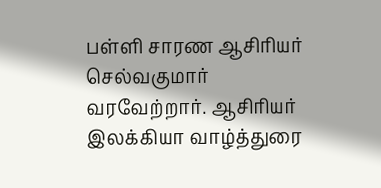பள்ளி சாரண ஆசிரியர் செல்வகுமார் வரவேற்றார். ஆசிரியர் இலக்கியா வாழ்த்துரை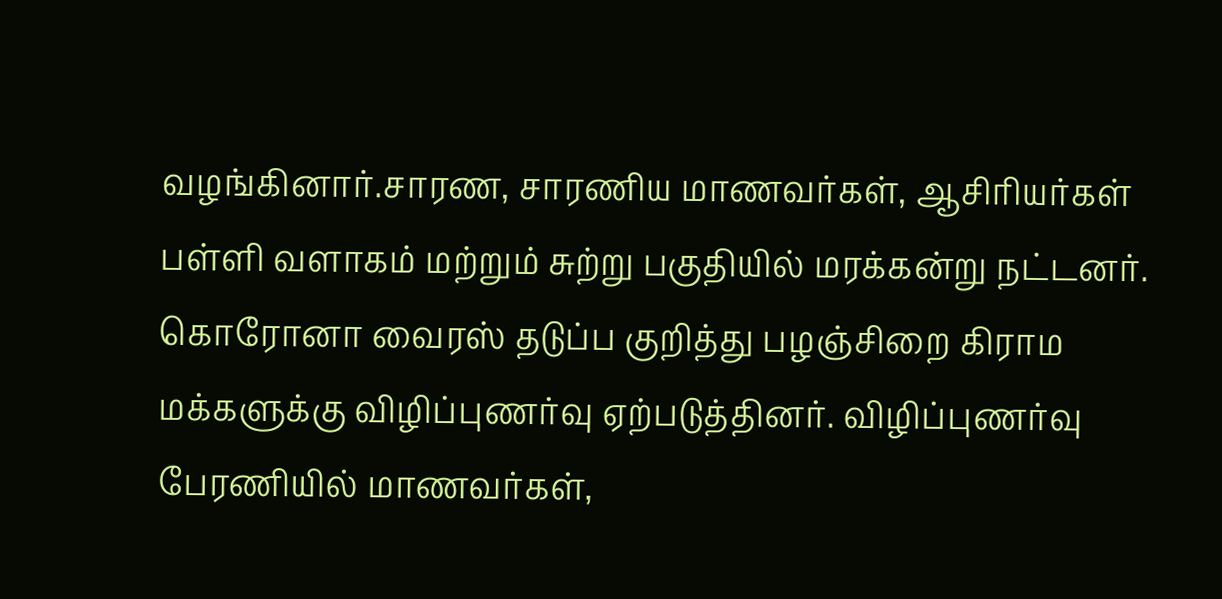வழங்கினார்.சாரண, சாரணிய மாணவர்கள், ஆசிரியர்கள் பள்ளி வளாகம் மற்றும் சுற்று பகுதியில் மரக்கன்று நட்டனர். கொரோனா வைரஸ் தடுப்ப குறித்து பழஞ்சிறை கிராம மக்களுக்கு விழிப்புணர்வு ஏற்படுத்தினர். விழிப்புணர்வு பேரணியில் மாணவர்கள்,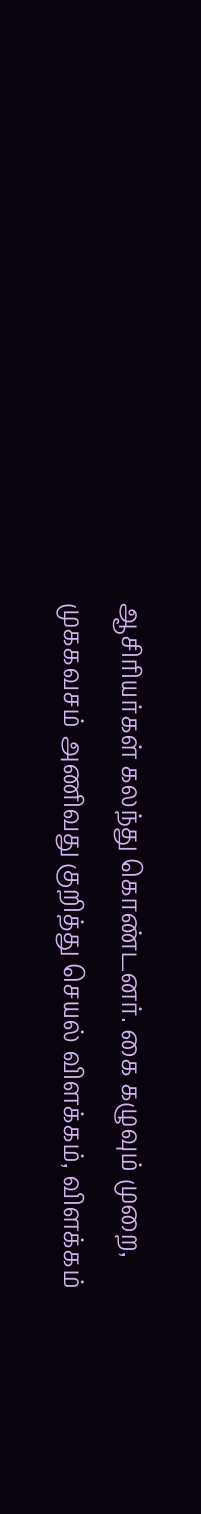ஆசிரியர்கள் கலந்து கொண்டனர். கை கழுவும் முறை, முககவசம் அணிவது குறித்து செயல் விளக்கம், விளக்கம்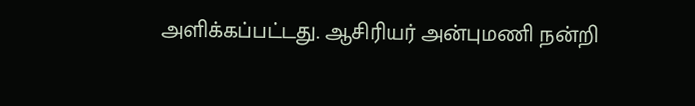அளிக்கப்பட்டது. ஆசிரியர் அன்புமணி நன்றி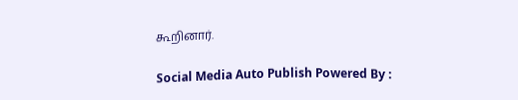கூறினார்.

Social Media Auto Publish Powered By :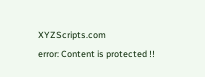XYZScripts.com
error: Content is protected !!